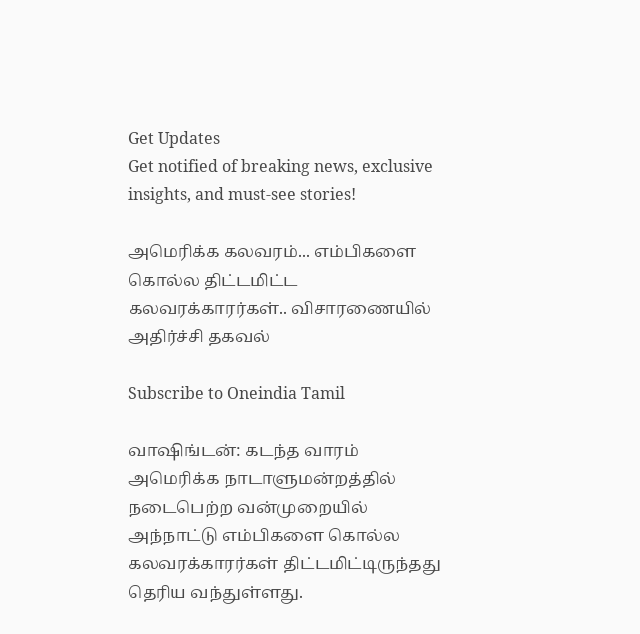Get Updates
Get notified of breaking news, exclusive insights, and must-see stories!

அமெரிக்க கலவரம்... எம்பிகளை கொல்ல திட்டமிட்ட கலவரக்காரர்கள்.. விசாரணையில் அதிர்ச்சி தகவல்

Subscribe to Oneindia Tamil

வாஷிங்டன்: கடந்த வாரம் அமெரிக்க நாடாளுமன்றத்தில் நடைபெற்ற வன்முறையில் அந்நாட்டு எம்பிகளை கொல்ல கலவரக்காரர்கள் திட்டமிட்டிருந்தது தெரிய வந்துள்ளது.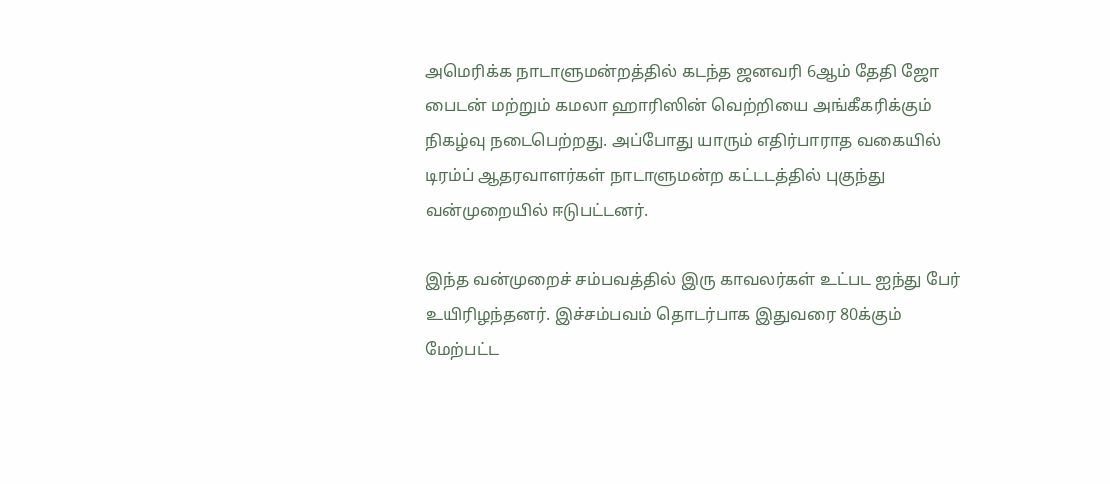அமெரிக்க நாடாளுமன்றத்தில் கடந்த ஜனவரி 6ஆம் தேதி ஜோ பைடன் மற்றும் கமலா ஹாரிஸின் வெற்றியை அங்கீகரிக்கும் நிகழ்வு நடைபெற்றது. அப்போது யாரும் எதிர்பாராத வகையில் டிரம்ப் ஆதரவாளர்கள் நாடாளுமன்ற கட்டடத்தில் புகுந்து வன்முறையில் ஈடுபட்டனர்.

இந்த வன்முறைச் சம்பவத்தில் இரு காவலர்கள் உட்பட ஐந்து பேர் உயிரிழந்தனர். இச்சம்பவம் தொடர்பாக இதுவரை 80க்கும் மேற்பட்ட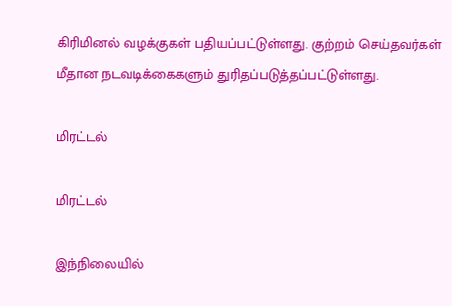கிரிமினல் வழக்குகள் பதியப்பட்டுள்ளது. குற்றம் செய்தவர்கள் மீதான நடவடிக்கைகளும் துரிதப்படுத்தப்பட்டுள்ளது.

மிரட்டல்

மிரட்டல்

இந்நிலையில்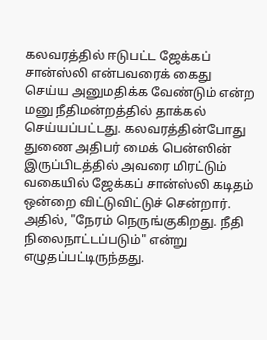கலவரத்தில் ஈடுபட்ட ஜேக்கப் சான்ஸ்லி என்பவரைக் கைது செய்ய அனுமதிக்க வேண்டும் என்ற மனு நீதிமன்றத்தில் தாக்கல் செய்யப்பட்டது. கலவரத்தின்போது துணை அதிபர் மைக் பென்ஸின் இருப்பிடத்தில் அவரை மிரட்டும் வகையில் ஜேக்கப் சான்ஸ்லி கடிதம் ஒன்றை விட்டுவிட்டுச் சென்றார். அதில், "நேரம் நெருங்குகிறது. நீதி நிலைநாட்டப்படும்" என்று எழுதப்பட்டிருந்தது.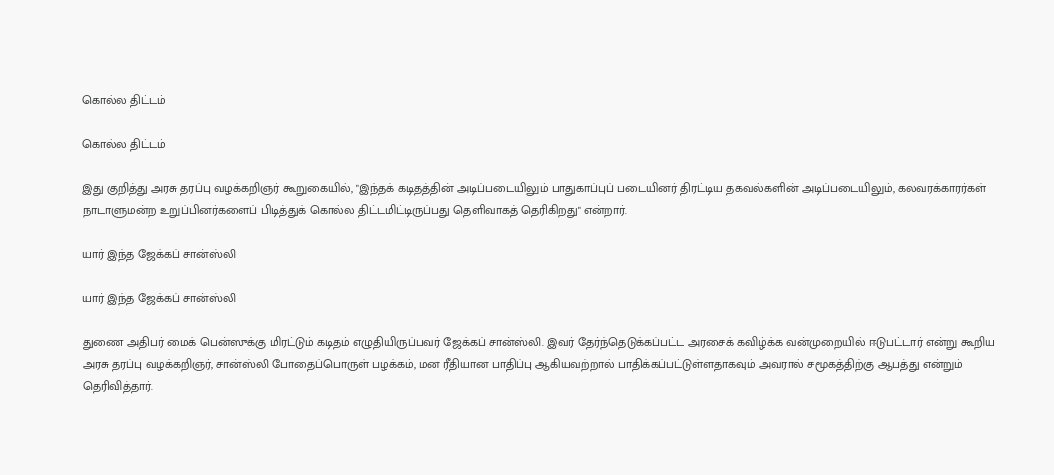கொல்ல திட்டம்

கொல்ல திட்டம்

இது குறித்து அரசு தரப்பு வழக்கறிஞர் கூறுகையில், "இந்தக் கடிதத்தின் அடிப்படையிலும் பாதுகாப்புப் படையினர் திரட்டிய தகவல்களின் அடிப்படையிலும், கலவரக்காரர்கள் நாடாளுமன்ற உறுப்பினர்களைப் பிடித்துக் கொல்ல திட்டமிட்டிருப்பது தெளிவாகத் தெரிகிறது" என்றார்.

யார் இந்த ஜேக்கப் சான்ஸ்லி

யார் இந்த ஜேக்கப் சான்ஸ்லி

துணை அதிபர் மைக் பென்ஸுக்கு மிரட்டும் கடிதம் எழுதியிருப்பவர் ஜேக்கப் சான்ஸ்லி. இவர் தேர்ந்தெடுக்கப்பட்ட அரசைக் கவிழ்க்க வன்முறையில் ஈடுபட்டார் என்று கூறிய அரசு தரப்பு வழக்கறிஞர், சான்ஸ்லி போதைப்பொருள் பழக்கம், மன ரீதியான பாதிப்பு ஆகியவற்றால் பாதிக்கப்பட்டுள்ளதாகவும் அவரால் சமூகத்திற்கு ஆபத்து என்றும் தெரிவித்தார்.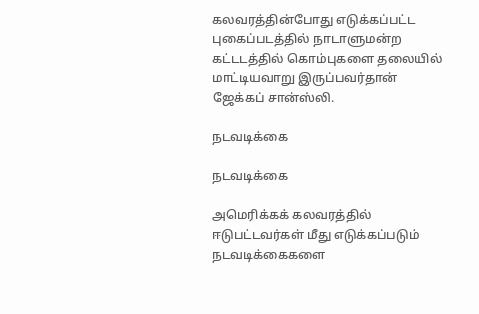கலவரத்தின்போது எடுக்கப்பட்ட புகைப்படத்தில் நாடாளுமன்ற கட்டடத்தில் கொம்புகளை தலையில் மாட்டியவாறு இருப்பவர்தான் ஜேக்கப் சான்ஸ்லி.

நடவடிக்கை

நடவடிக்கை

அமெரிக்கக் கலவரத்தில் ஈடுபட்டவர்கள் மீது எடுக்கப்படும் நடவடிக்கைகளை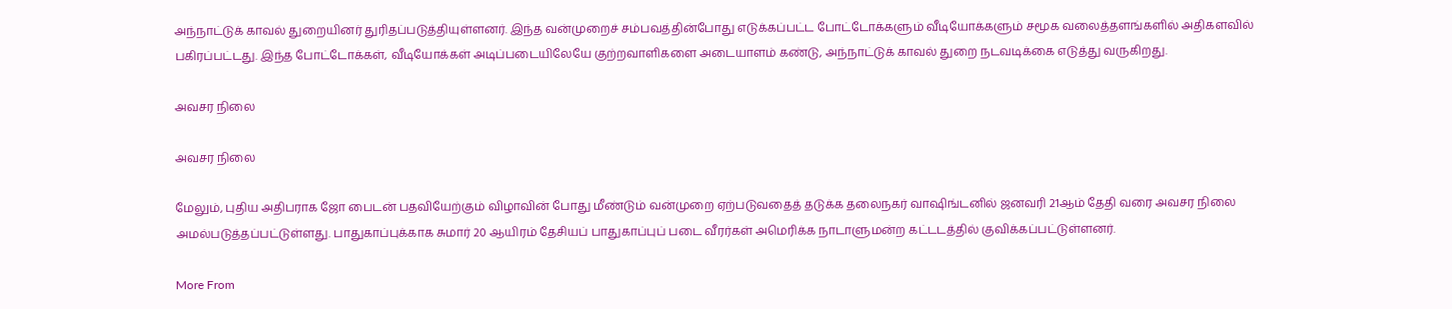அந்நாட்டுக் காவல் துறையினர் துரிதப்படுத்தியுள்ளனர். இந்த வன்முறைச் சம்பவத்தின்போது எடுக்கப்பட்ட போட்டோக்களும் வீடியோக்களும் சமூக வலைத்தளங்களில் அதிகளவில் பகிரப்பட்டது. இந்த போட்டோக்கள், வீடியோக்கள் அடிப்படையிலேயே குற்றவாளிகளை அடையாளம் கண்டு, அந்நாட்டுக் காவல் துறை நடவடிக்கை எடுத்து வருகிறது.

அவசர நிலை

அவசர நிலை

மேலும், புதிய அதிபராக ஜோ பைடன் பதவியேற்கும் விழாவின் போது மீண்டும் வன்முறை ஏற்படுவதைத் தடுக்க தலைநகர் வாஷிங்டனில் ஜனவரி 21ஆம் தேதி வரை அவசர நிலை அமல்படுத்தப்பட்டுள்ளது. பாதுகாப்புக்காக சுமார் 20 ஆயிரம் தேசியப் பாதுகாப்புப் படை வீரர்கள் அமெரிக்க நாடாளுமன்ற கட்டடத்தில் குவிக்கப்பட்டுள்ளனர்.

More From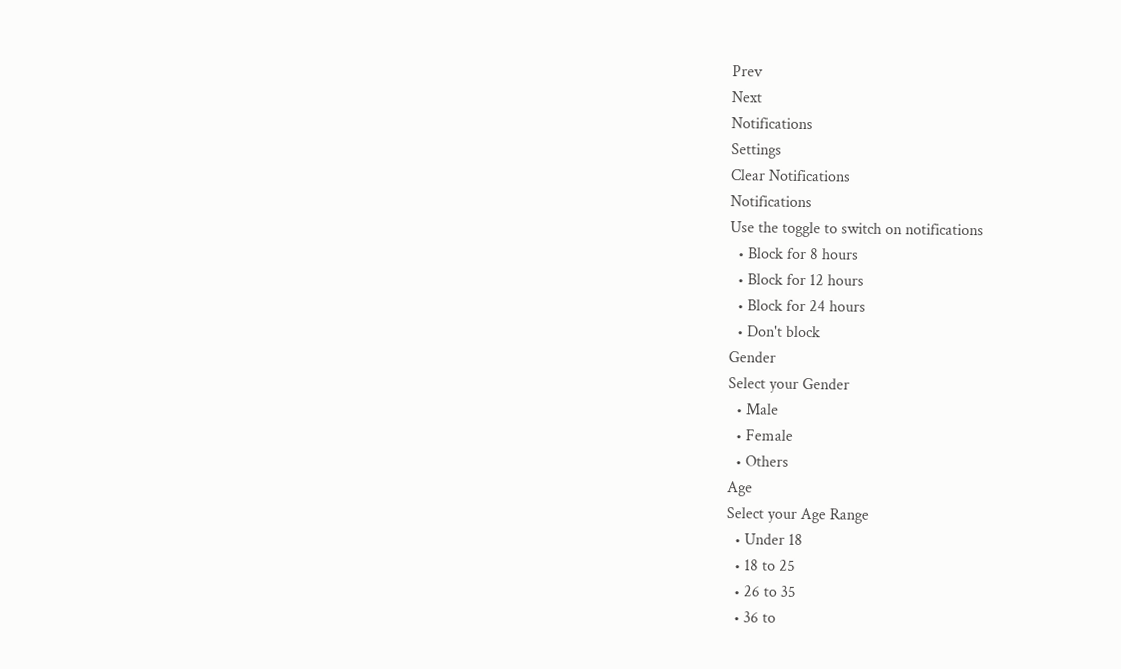Prev
Next
Notifications
Settings
Clear Notifications
Notifications
Use the toggle to switch on notifications
  • Block for 8 hours
  • Block for 12 hours
  • Block for 24 hours
  • Don't block
Gender
Select your Gender
  • Male
  • Female
  • Others
Age
Select your Age Range
  • Under 18
  • 18 to 25
  • 26 to 35
  • 36 to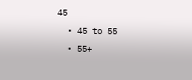45
  • 45 to 55
  • 55+